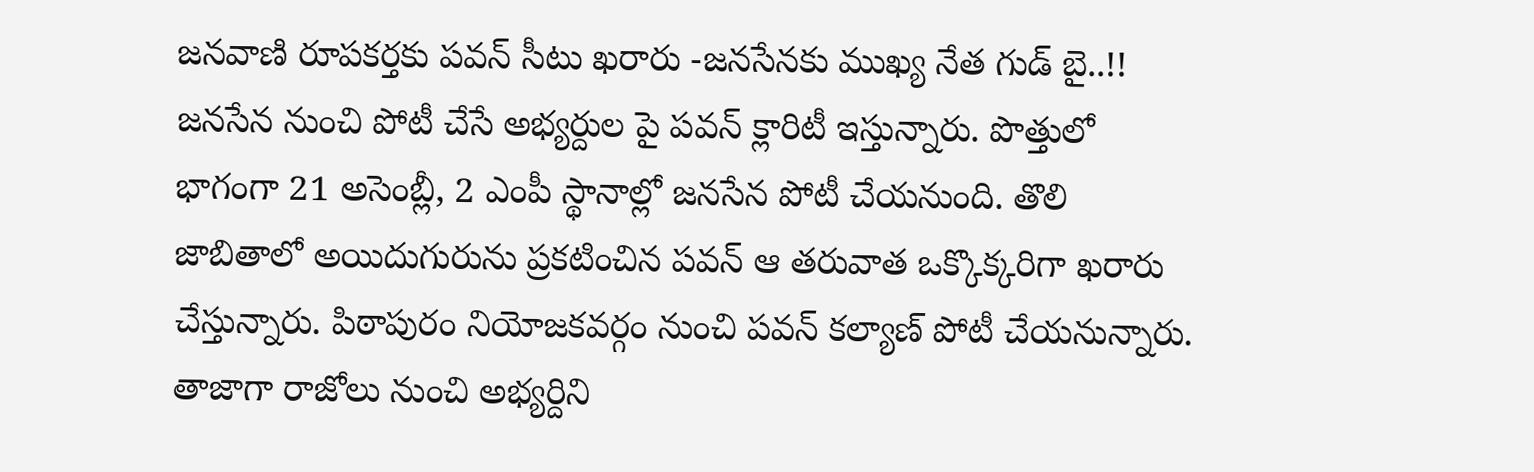జనవాణి రూపకర్తకు పవన్ సీటు ఖరారు -జనసేనకు ముఖ్య నేత గుడ్ బై..!!
జనసేన నుంచి పోటీ చేసే అభ్యర్దుల పై పవన్ క్లారిటీ ఇస్తున్నారు. పొత్తులో భాగంగా 21 అసెంబ్లీ, 2 ఎంపీ స్థానాల్లో జనసేన పోటీ చేయనుంది. తొలి జాబితాలో అయిదుగురును ప్రకటించిన పవన్ ఆ తరువాత ఒక్కొక్కరిగా ఖరారు చేస్తున్నారు. పిఠాపురం నియోజకవర్గం నుంచి పవన్ కల్యాణ్ పోటీ చేయనున్నారు. తాజాగా రాజోలు నుంచి అభ్యర్దిని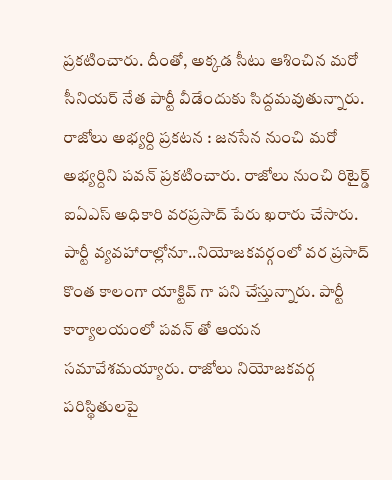ప్రకటించారు. దీంతో, అక్కడ సీటు ఆశించిన మరో సీనియర్ నేత పార్టీ వీడేందుకు సిద్దమవుతున్నారు.
రాజోలు అభ్యర్ది ప్రకటన : జనసేన నుంచి మరో అభ్యర్దిని పవన్ ప్రకటించారు. రాజోలు నుంచి రిటైర్డ్ ఐఏఎస్ అధికారి వరప్రసాద్ పేరు ఖరారు చేసారు. పార్టీ వ్యవహారాల్లోనూ..నియోజకవర్గంలో వర ప్రసాద్ కొంత కాలంగా యాక్టివ్ గా పని చేస్తున్నారు. పార్టీ కార్యాలయంలో పవన్ తో ఆయన సమావేశమయ్యారు. రాజోలు నియోజకవర్గ పరిస్థితులపై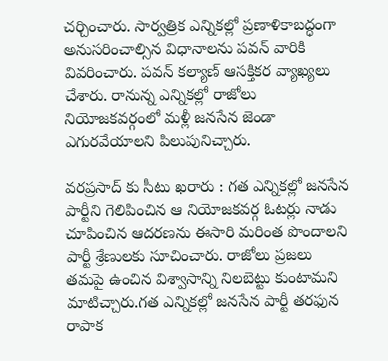చర్చించారు. సార్వత్రిక ఎన్నికల్లో ప్రణాళికాబద్ధంగా అనుసరించాల్సిన విధానాలను పవన్ వారికి వివరించారు. పవన్ కల్యాణ్ ఆసక్తికర వ్యాఖ్యలు చేశారు. రానున్న ఎన్నికల్లో రాజోలు నియోజకవర్గంలో మళ్లీ జనసేన జెండా ఎగురవేయాలని పిలుపునిచ్చారు.

వరప్రసాద్ కు సీటు ఖరారు : గత ఎన్నికల్లో జనసేన పార్టీని గెలిపించిన ఆ నియోజకవర్గ ఓటర్లు నాడు చూపించిన ఆదరణను ఈసారి మరింత పొందాలని పార్టీ శ్రేణులకు సూచించారు. రాజోలు ప్రజలు తమపై ఉంచిన విశ్వాసాన్ని నిలబెట్టు కుంటామని మాటిచ్చారు.గత ఎన్నికల్లో జనసేన పార్టీ తరఫున రాపాక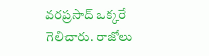వరప్రసాద్ ఒక్కరే గెలిచారు. రాజోలు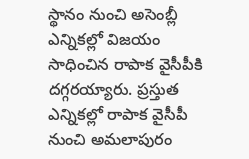స్థానం నుంచి అసెంబ్లీ ఎన్నికల్లో విజయం సాధించిన రాపాక వైసీపీకి దగ్గరయ్యారు. ప్రస్తుత ఎన్నికల్లో రాపాక వైసీపీ నుంచి అమలాపురం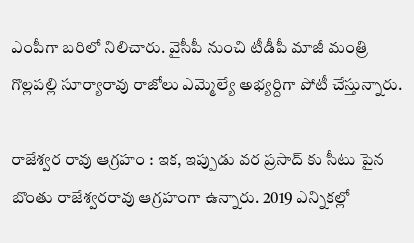ఎంపీగా బరిలో నిలిచారు. వైసీపీ నుంచి టీడీపీ మాజీ మంత్రి గొల్లపల్లి సూర్యారావు రాజోలు ఎమ్మెల్యే అభ్యర్దిగా పోటీ చేస్తున్నారు.

రాజేశ్వర రావు ఆగ్రహం : ఇక, ఇప్పుడు వర ప్రసాద్ కు సీటు పైన బొంతు రాజేశ్వరరావు ఆగ్రహంగా ఉన్నారు. 2019 ఎన్నికల్లో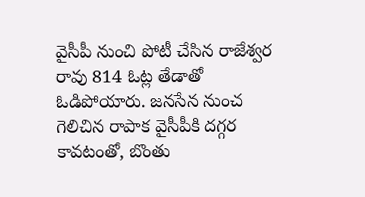వైసీపీ నుంచి పోటీ చేసిన రాజేశ్వర రావు 814 ఓట్ల తేడాతో ఓడిపోయారు. జనసేన నుంచ గెలిచిన రాపాక వైసీపీకి దగ్గర కావటంతో, బొంతు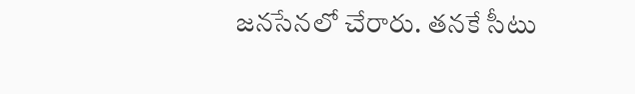జనసేనలో చేరారు. తనకే సీటు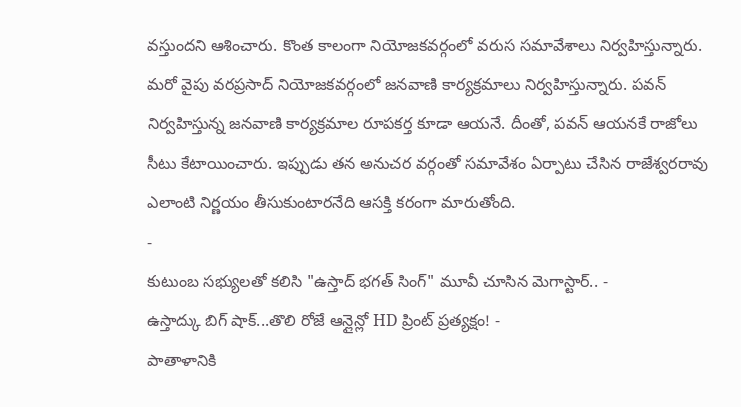వస్తుందని ఆశించారు. కొంత కాలంగా నియోజకవర్గంలో వరుస సమావేశాలు నిర్వహిస్తున్నారు. మరో వైపు వరప్రసాద్ నియోజకవర్గంలో జనవాణి కార్యక్రమాలు నిర్వహిస్తున్నారు. పవన్ నిర్వహిస్తున్న జనవాణి కార్యక్రమాల రూపకర్త కూడా ఆయనే. దీంతో, పవన్ ఆయనకే రాజోలు సీటు కేటాయించారు. ఇప్పుడు తన అనుచర వర్గంతో సమావేశం ఏర్పాటు చేసిన రాజేశ్వరరావు ఎలాంటి నిర్ణయం తీసుకుంటారనేది ఆసక్తి కరంగా మారుతోంది.
-
కుటుంబ సభ్యులతో కలిసి "ఉస్తాద్ భగత్ సింగ్" మూవీ చూసిన మెగాస్టార్.. -
ఉస్తాద్కు బిగ్ షాక్...తొలి రోజే ఆన్లైన్లో HD ప్రింట్ ప్రత్యక్షం! -
పాతాళానికి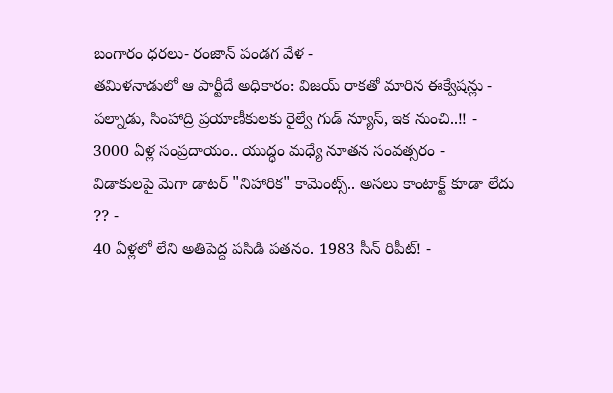బంగారం ధరలు- రంజాన్ పండగ వేళ -
తమిళనాడులో ఆ పార్టీదే అధికారం: విజయ్ రాకతో మారిన ఈక్వేషన్లు -
పల్నాడు, సింహాద్రి ప్రయాణీకులకు రైల్వే గుడ్ న్యూస్, ఇక నుంచి..!! -
3000 ఏళ్ల సంప్రదాయం.. యుద్ధం మధ్యే నూతన సంవత్సరం -
విడాకులపై మెగా డాటర్ "నిహారిక" కామెంట్స్.. అసలు కాంటాక్ట్ కూడా లేదు ?? -
40 ఏళ్లలో లేని అతిపెద్ద పసిడి పతనం. 1983 సీన్ రిపీట్! -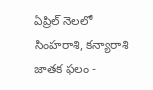ఏప్రిల్ నెలలో సింహరాశి, కన్యారాశి జాతక ఫలం -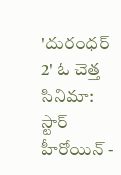'దురంధర్ 2' ఓ చెత్త సినిమా: స్టార్ హీరోయిన్ -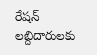రేషన్ లబ్దిదారులకు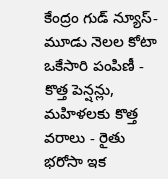కేంద్రం గుడ్ న్యూస్- మూడు నెలల కోటా ఒకేసారి పంపిణీ -
కొత్త పెన్షన్లు, మహిళలకు కొత్త వరాలు - రైతు భరోసా ఇక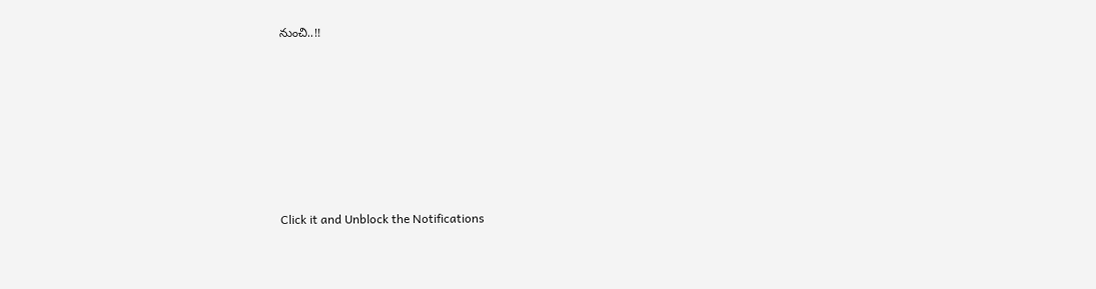నుంచి..!!












Click it and Unblock the Notifications